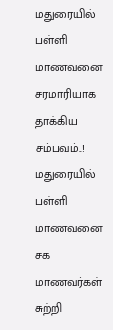மதுரையில் பள்ளி மாணவனை சரமாரியாக தாக்கிய சம்பவம்..!
மதுரையில் பள்ளி மாணவனை சக மாணவர்கள் சுற்றி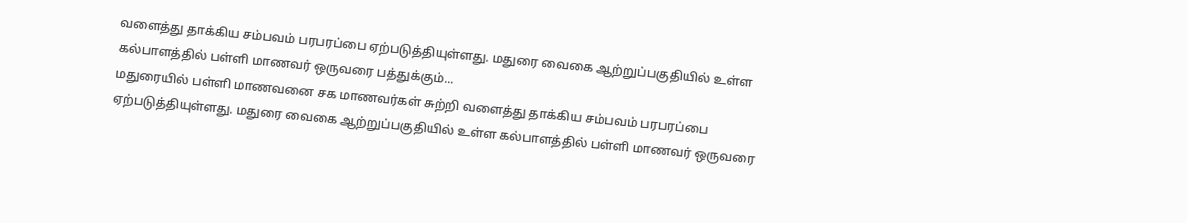வளைத்து தாக்கிய சம்பவம் பரபரப்பை ஏற்படுத்தியுள்ளது. மதுரை வைகை ஆற்றுப்பகுதியில் உள்ள கல்பாளத்தில் பள்ளி மாணவர் ஒருவரை பத்துக்கும்...
மதுரையில் பள்ளி மாணவனை சக மாணவர்கள் சுற்றி வளைத்து தாக்கிய சம்பவம் பரபரப்பை ஏற்படுத்தியுள்ளது. மதுரை வைகை ஆற்றுப்பகுதியில் உள்ள கல்பாளத்தில் பள்ளி மாணவர் ஒருவரை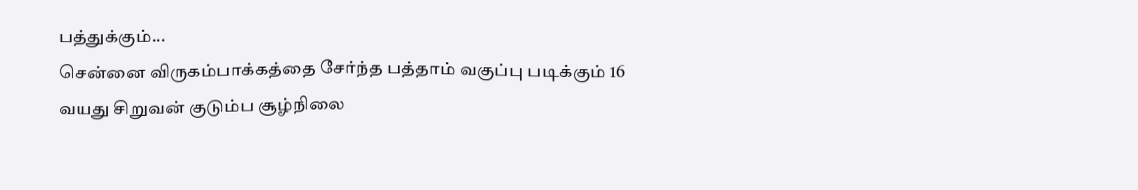பத்துக்கும்...
சென்னை விருகம்பாக்கத்தை சேர்ந்த பத்தாம் வகுப்பு படிக்கும் 16 வயது சிறுவன் குடும்ப சூழ்நிலை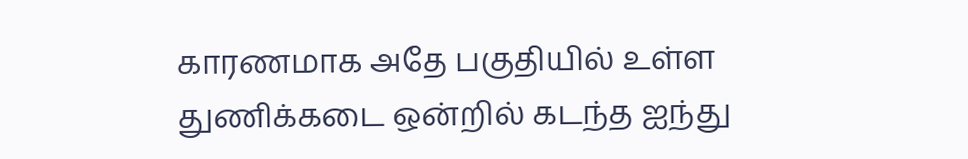காரணமாக அதே பகுதியில் உள்ள துணிக்கடை ஒன்றில் கடந்த ஐந்து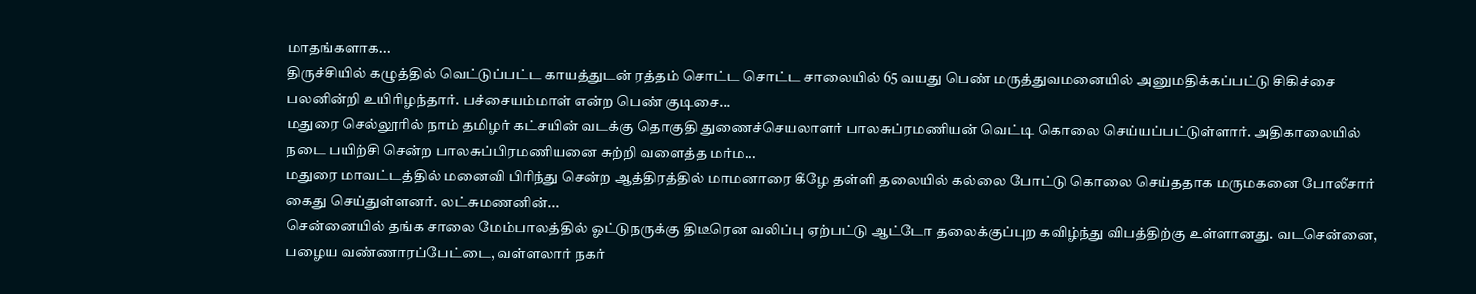மாதங்களாக...
திருச்சியில் கழுத்தில் வெட்டுப்பட்ட காயத்துடன் ரத்தம் சொட்ட சொட்ட சாலையில் 65 வயது பெண் மருத்துவமனையில் அனுமதிக்கப்பட்டு சிகிச்சை பலனின்றி உயிரிழந்தார். பச்சையம்மாள் என்ற பெண் குடிசை...
மதுரை செல்லூரில் நாம் தமிழர் கட்சயின் வடக்கு தொகுதி துணைச்செயலாளர் பாலசுப்ரமணியன் வெட்டி கொலை செய்யப்பட்டுள்ளார். அதிகாலையில் நடை பயிற்சி சென்ற பாலசுப்பிரமணியனை சுற்றி வளைத்த மர்ம...
மதுரை மாவட்டத்தில் மனைவி பிரிந்து சென்ற ஆத்திரத்தில் மாமனாரை கீழே தள்ளி தலையில் கல்லை போட்டு கொலை செய்ததாக மருமகனை போலீசார் கைது செய்துள்ளனர். லட்சுமணனின்...
சென்னையில் தங்க சாலை மேம்பாலத்தில் ஓட்டுநருக்கு திடீரென வலிப்பு ஏற்பட்டு ஆட்டோ தலைக்குப்புற கவிழ்ந்து விபத்திற்கு உள்ளானது. வடசென்னை, பழைய வண்ணாரப்பேட்டை, வள்ளலார் நகர்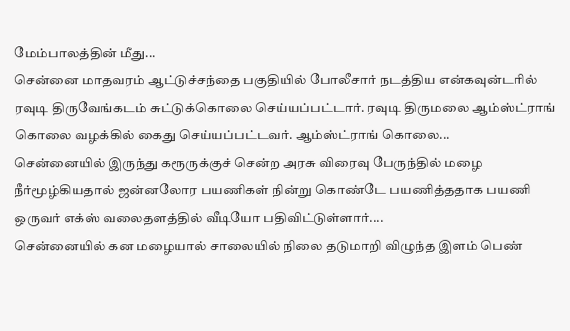மேம்பாலத்தின் மீது...
சென்னை மாதவரம் ஆட்டுச்சந்தை பகுதியில் போலீசார் நடத்திய என்கவுன்டரில் ரவுடி திருவேங்கடம் சுட்டுக்கொலை செய்யப்பட்டார். ரவுடி திருமலை ஆம்ஸ்ட்ராங் கொலை வழக்கில் கைது செய்யப்பட்டவர். ஆம்ஸ்ட்ராங் கொலை...
சென்னையில் இருந்து கரூருக்குச் சென்ற அரசு விரைவு பேருந்தில் மழை நீர்மூழ்கியதால் ஜன்னலோர பயணிகள் நின்று கொண்டே பயணித்ததாக பயணி ஒருவர் எக்ஸ் வலைதளத்தில் வீடியோ பதிவிட்டுள்ளார்....
சென்னையில் கன மழையால் சாலையில் நிலை தடுமாறி விழுந்த இளம் பெண்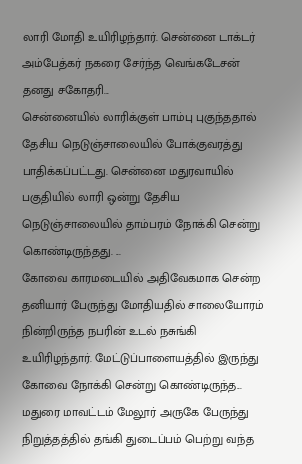லாரி மோதி உயிரிழந்தார். சென்னை டாக்டர் அம்பேத்கர் நகரை சேர்ந்த வெங்கடேசன் தனது சகோதரி...
சென்னையில் லாரிக்குள் பாம்பு புகுந்ததால் தேசிய நெடுஞ்சாலையில் போக்குவரத்து பாதிக்கப்பட்டது. சென்னை மதுரவாயில் பகுதியில் லாரி ஒன்று தேசிய நெடுஞ்சாலையில் தாம்பரம் நோக்கி சென்று கொண்டிருந்தது. ...
கோவை காரமடையில் அதிவேகமாக சென்ற தனியார் பேருந்து மோதியதில் சாலையோரம் நின்றிருந்த நபரின் உடல் நசுங்கி உயிரிழந்தார். மேட்டுப்பாளையத்தில் இருந்து கோவை நோக்கி சென்று கொண்டிருந்த...
மதுரை மாவட்டம் மேலூர் அருகே பேருந்து நிறுத்தத்தில் தங்கி துடைப்பம் பெற்று வந்த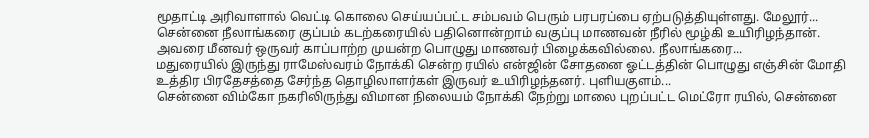மூதாட்டி அரிவாளால் வெட்டி கொலை செய்யப்பட்ட சம்பவம் பெரும் பரபரப்பை ஏற்படுத்தியுள்ளது. மேலூர்...
சென்னை நீலாங்கரை குப்பம் கடற்கரையில் பதினொன்றாம் வகுப்பு மாணவன் நீரில் மூழ்கி உயிரிழந்தான். அவரை மீனவர் ஒருவர் காப்பாற்ற முயன்ற பொழுது மாணவர் பிழைக்கவில்லை. நீலாங்கரை...
மதுரையில் இருந்து ராமேஸ்வரம் நோக்கி சென்ற ரயில் என்ஜின் சோதனை ஓட்டத்தின் பொழுது எஞ்சின் மோதி உத்திர பிரதேசத்தை சேர்ந்த தொழிலாளர்கள் இருவர் உயிரிழந்தனர். புளியகுளம்...
சென்னை விம்கோ நகரிலிருந்து விமான நிலையம் நோக்கி நேற்று மாலை புறப்பட்ட மெட்ரோ ரயில், சென்னை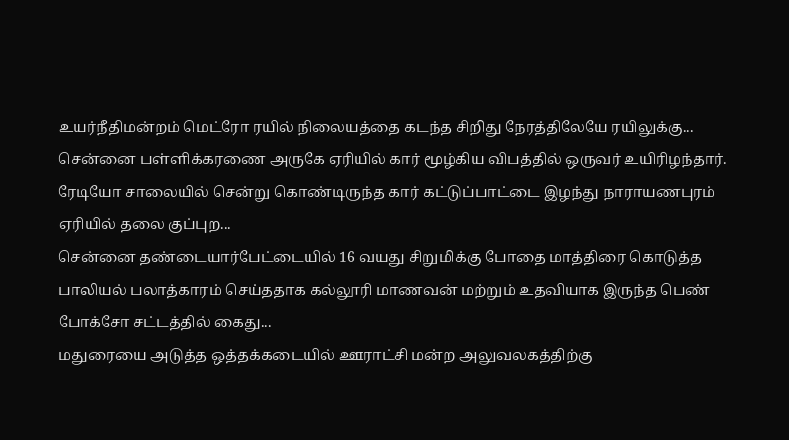உயர்நீதிமன்றம் மெட்ரோ ரயில் நிலையத்தை கடந்த சிறிது நேரத்திலேயே ரயிலுக்கு...
சென்னை பள்ளிக்கரணை அருகே ஏரியில் கார் மூழ்கிய விபத்தில் ஒருவர் உயிரிழந்தார். ரேடியோ சாலையில் சென்று கொண்டிருந்த கார் கட்டுப்பாட்டை இழந்து நாராயணபுரம் ஏரியில் தலை குப்புற...
சென்னை தண்டையார்பேட்டையில் 16 வயது சிறுமிக்கு போதை மாத்திரை கொடுத்த பாலியல் பலாத்காரம் செய்ததாக கல்லூரி மாணவன் மற்றும் உதவியாக இருந்த பெண் போக்சோ சட்டத்தில் கைது...
மதுரையை அடுத்த ஒத்தக்கடையில் ஊராட்சி மன்ற அலுவலகத்திற்கு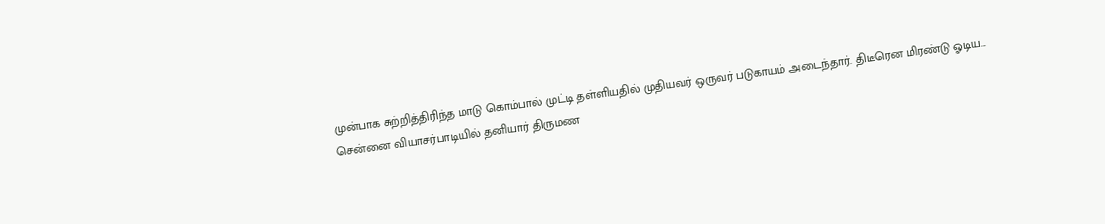முன்பாக சுற்றித்திரிந்த மாடு கொம்பால் முட்டி தள்ளியதில் முதியவர் ஒருவர் படுகாயம் அடைந்தார். திடீரென மிரண்டு ஓடிய...
சென்னை வியாசர்பாடியில் தனியார் திருமண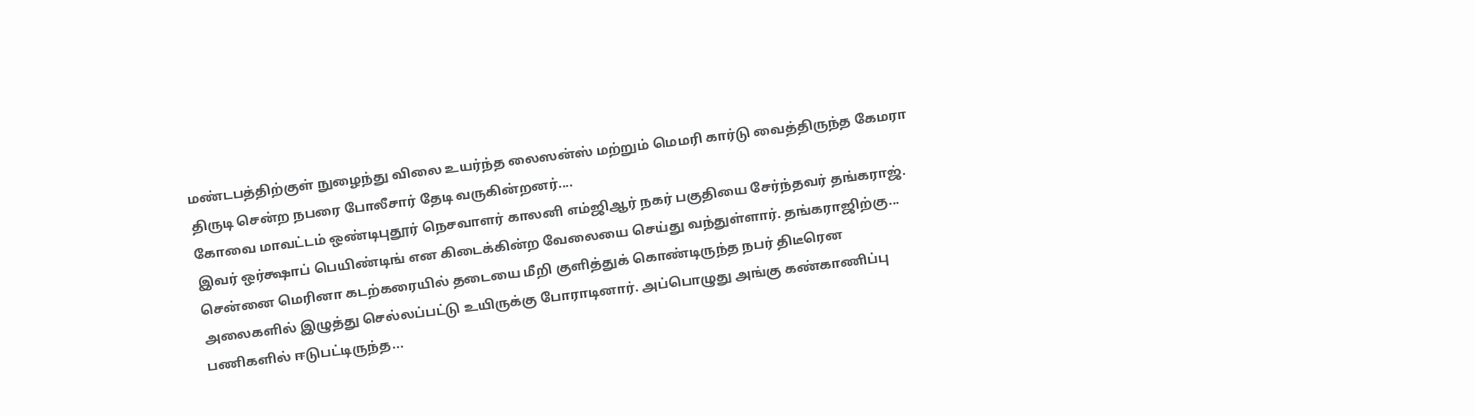மண்டபத்திற்குள் நுழைந்து விலை உயர்ந்த லைஸன்ஸ் மற்றும் மெமரி கார்டு வைத்திருந்த கேமரா திருடி சென்ற நபரை போலீசார் தேடி வருகின்றனர்....
கோவை மாவட்டம் ஒண்டிபுதூர் நெசவாளர் காலனி எம்ஜிஆர் நகர் பகுதியை சேர்ந்தவர் தங்கராஜ். இவர் ஒர்க்ஷாப் பெயிண்டிங் என கிடைக்கின்ற வேலையை செய்து வந்துள்ளார். தங்கராஜிற்கு...
சென்னை மெரினா கடற்கரையில் தடையை மீறி குளித்துக் கொண்டிருந்த நபர் திடீரென அலைகளில் இழுத்து செல்லப்பட்டு உயிருக்கு போராடினார். அப்பொழுது அங்கு கண்காணிப்பு பணிகளில் ஈடுபட்டிருந்த...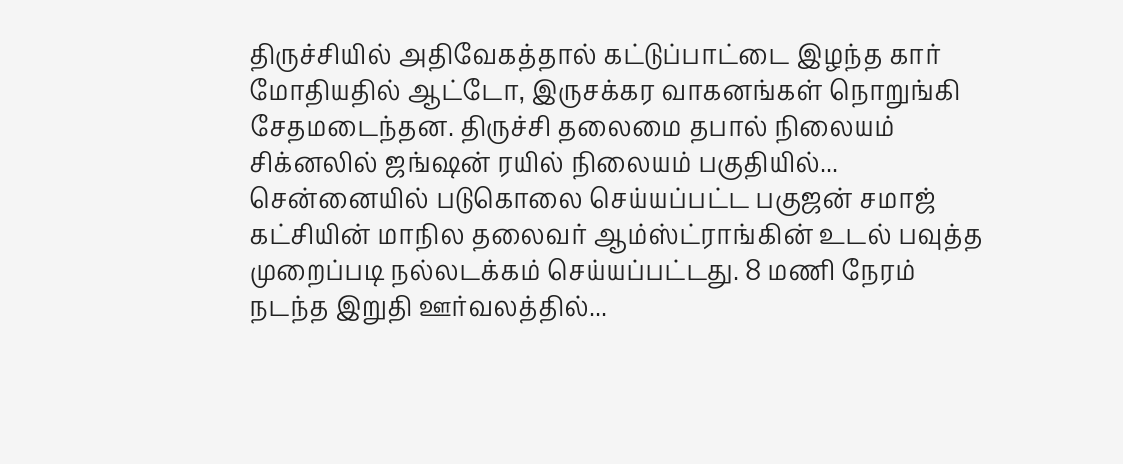திருச்சியில் அதிவேகத்தால் கட்டுப்பாட்டை இழந்த கார் மோதியதில் ஆட்டோ, இருசக்கர வாகனங்கள் நொறுங்கி சேதமடைந்தன. திருச்சி தலைமை தபால் நிலையம் சிக்னலில் ஜங்ஷன் ரயில் நிலையம் பகுதியில்...
சென்னையில் படுகொலை செய்யப்பட்ட பகுஜன் சமாஜ் கட்சியின் மாநில தலைவர் ஆம்ஸ்ட்ராங்கின் உடல் பவுத்த முறைப்படி நல்லடக்கம் செய்யப்பட்டது. 8 மணி நேரம் நடந்த இறுதி ஊர்வலத்தில்...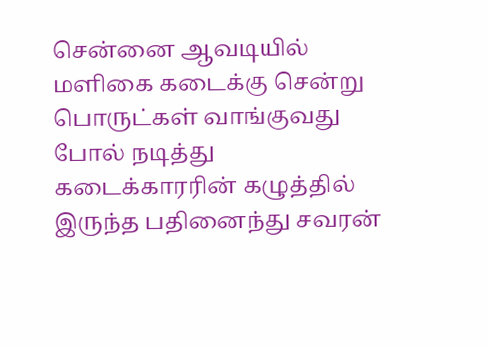சென்னை ஆவடியில் மளிகை கடைக்கு சென்று பொருட்கள் வாங்குவது போல் நடித்து கடைக்காரரின் கழுத்தில் இருந்த பதினைந்து சவரன்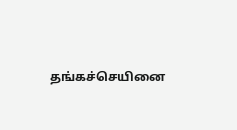தங்கச்செயினை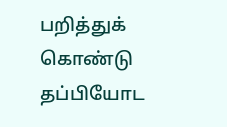பறித்துக் கொண்டு தப்பியோட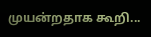முயன்றதாக கூறி...